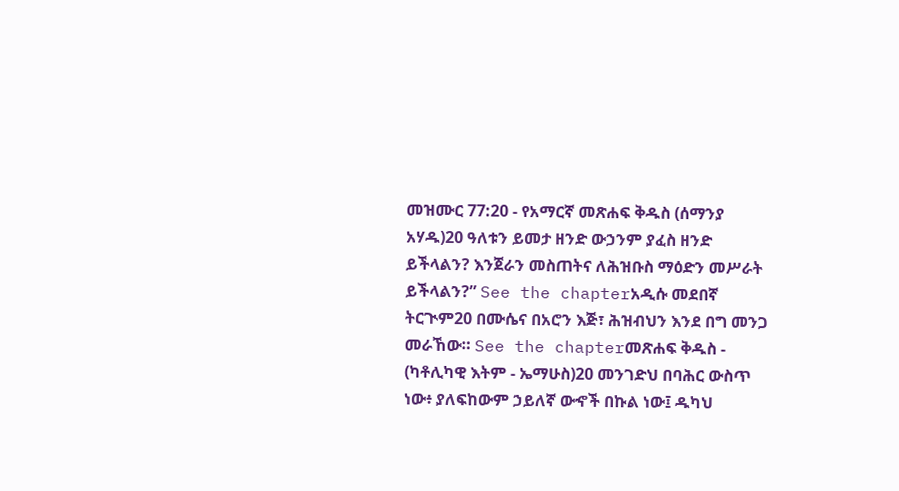መዝሙር 77:20 - የአማርኛ መጽሐፍ ቅዱስ (ሰማንያ አሃዱ)20 ዓለቱን ይመታ ዘንድ ውኃንም ያፈስ ዘንድ ይችላልን? እንጀራን መስጠትና ለሕዝቡስ ማዕድን መሥራት ይችላልን?” See the chapterአዲሱ መደበኛ ትርጒም20 በሙሴና በአሮን እጅ፣ ሕዝብህን እንደ በግ መንጋ መራኸው። See the chapterመጽሐፍ ቅዱስ - (ካቶሊካዊ እትም - ኤማሁስ)20 መንገድህ በባሕር ውስጥ ነው፥ ያለፍከውም ኃይለኛ ውኆች በኩል ነው፤ ዱካህ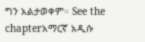ግን አልታወቀም። See the chapterአማርኛ አዲሱ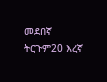መደበኛ ትርጉም20 እረኛ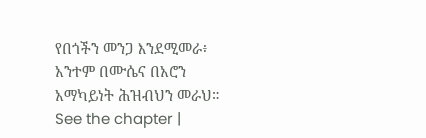የበጎችን መንጋ እንደሚመራ፥ አንተም በሙሴና በአሮን አማካይነት ሕዝብህን መራህ። See the chapter |